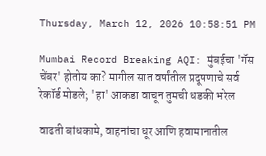Thursday, March 12, 2026 10:58:51 PM

Mumbai Record Breaking AQI: मुंबईचा 'गॅस चेंबर' होतोय का? मागील सात वर्षांतील प्रदूषणाचे सर्व रेकॉर्ड मोडले; 'हा' आकडा वाचून तुमची धडकी भरेल

वाढती बांधकामे, वाहनांचा धूर आणि हवामानातील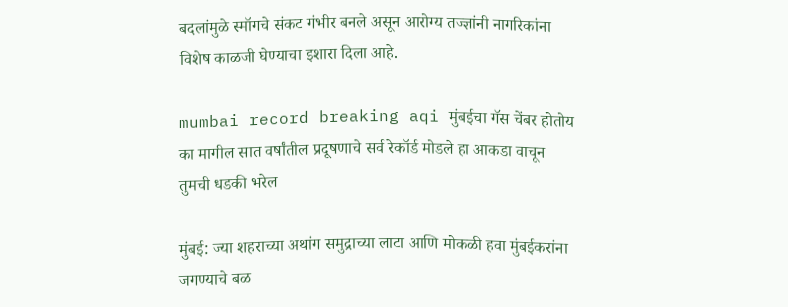बदलांमुळे स्मॉगचे संकट गंभीर बनले असून आरोग्य तज्ज्ञांनी नागरिकांना विशेष काळजी घेण्याचा इशारा दिला आहे.

mumbai record breaking aqi मुंबईचा गॅस चेंबर होतोय का मागील सात वर्षांतील प्रदूषणाचे सर्व रेकॉर्ड मोडले हा आकडा वाचून तुमची धडकी भरेल

मुंबई: ज्या शहराच्या अथांग समुद्राच्या लाटा आणि मोकळी हवा मुंबईकरांना जगण्याचे बळ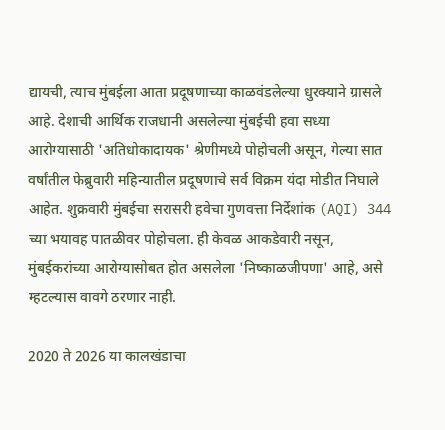द्यायची, त्याच मुंबईला आता प्रदूषणाच्या काळवंडलेल्या धुरक्याने ग्रासले आहे. देशाची आर्थिक राजधानी असलेल्या मुंबईची हवा सध्या आरोग्यासाठी 'अतिधोकादायक' श्रेणीमध्ये पोहोचली असून, गेल्या सात वर्षांतील फेब्रुवारी महिन्यातील प्रदूषणाचे सर्व विक्रम यंदा मोडीत निघाले आहेत. शुक्रवारी मुंबईचा सरासरी हवेचा गुणवत्ता निर्देशांक (AQI) 344 च्या भयावह पातळीवर पोहोचला. ही केवळ आकडेवारी नसून, मुंबईकरांच्या आरोग्यासोबत होत असलेला 'निष्काळजीपणा' आहे, असे म्हटल्यास वावगे ठरणार नाही.

2020 ते 2026 या कालखंडाचा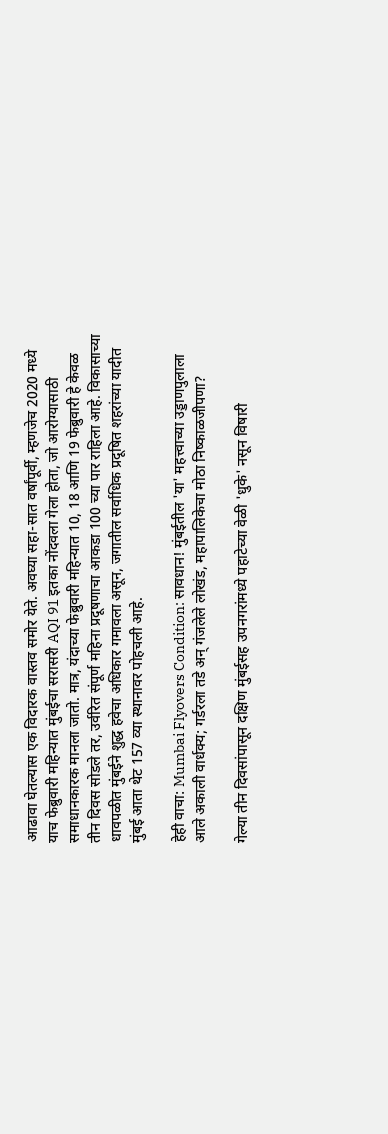आढावा घेतल्यास एक विदारक वास्तव समोर येते. अवघ्या सहा-सात वर्षांपूर्वी, म्हणजेच 2020 मध्ये याच फेब्रुवारी महिन्यात मुंबईचा सरासरी AQI 91 इतका नोंदवला गेला होता, जो आरोग्यासाठी समाधानकारक मानला जातो. मात्र, यंदाच्या फेब्रुवारी महिन्यात 10, 18 आणि 19 फेब्रुवारी हे केवळ तीन दिवस सोडले तर, उर्वरित संपूर्ण महिना प्रदूषणाचा आकडा 100 च्या पार राहिला आहे. विकासाच्या धावपळीत मुंबईने शुद्ध हवेचा अधिकार गमावला असून, जगातील सर्वाधिक प्रदूषित शहरांच्या यादीत मुंबई आता थेट 157 व्या स्थानावर पोहचली आहे.

हेही वाचा: Mumbai Flyovers Condition: सावधान! मुंबईतील 'या' महत्त्वाच्या उड्डाणपुलाला आले अकाली वार्धक्य; गर्डरला तडे अन् गंजलेले लोखंड, महापालिकेचा मोठा निष्काळजीपणा?

गेल्या तीन दिवसांपासून दक्षिण मुंबईसह उपनगरांमध्ये पहाटेच्या वेळी 'धुके' नसून विषारी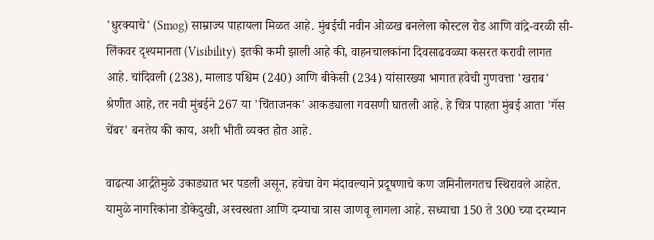'धुरक्याचे' (Smog) साम्राज्य पाहायला मिळत आहे. मुंबईची नवीन ओळख बनलेला कोस्टल रोड आणि वांद्रे-वरळी सी-लिंकवर दृश्यमानता (Visibility) इतकी कमी झाली आहे की, वाहनचालकांना दिवसाढवळ्या कसरत करावी लागत आहे. चांदिवली (238), मालाड पश्चिम (240) आणि बीकेसी (234) यांसारख्या भागात हवेची गुणवत्ता 'खराब' श्रेणीत आहे, तर नवी मुंबईने 267 या 'चिंताजनक' आकड्याला गवसणी घातली आहे. हे चित्र पाहता मुंबई आता 'गॅस चेंबर' बनतेय की काय, अशी भीती व्यक्त होत आहे.

वाढत्या आर्द्रतेमुळे उकाड्यात भर पडली असून, हवेचा वेग मंदावल्याने प्रदूषणाचे कण जमिनीलगतच स्थिरावले आहेत. यामुळे नागरिकांना डोकेदुखी, अस्वस्थता आणि दम्याचा त्रास जाणवू लागला आहे. सध्याचा 150 ते 300 च्या दरम्यान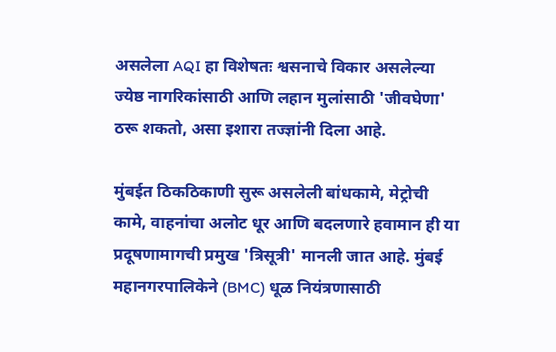असलेला AQI हा विशेषतः श्वसनाचे विकार असलेल्या ज्येष्ठ नागरिकांसाठी आणि लहान मुलांसाठी 'जीवघेणा' ठरू शकतो, असा इशारा तज्ज्ञांनी दिला आहे.

मुंबईत ठिकठिकाणी सुरू असलेली बांधकामे, मेट्रोची कामे, वाहनांचा अलोट धूर आणि बदलणारे हवामान ही या प्रदूषणामागची प्रमुख 'त्रिसूत्री' मानली जात आहे. मुंबई महानगरपालिकेने (BMC) धूळ नियंत्रणासाठी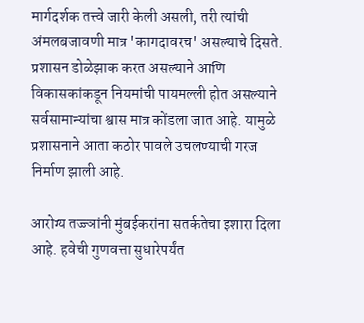मार्गदर्शक तत्त्वे जारी केली असली, तरी त्यांची अंमलबजावणी मात्र 'कागदावरच' असल्याचे दिसते. प्रशासन डोळेझाक करत असल्याने आणि विकासकांकडून नियमांची पायमल्ली होत असल्याने सर्वसामान्यांचा श्वास मात्र कोंडला जात आहे. यामुळे प्रशासनाने आता कठोर पावले उचलण्याची गरज निर्माण झाली आहे.

आरोग्य तज्ज्ञांनी मुंबईकरांना सतर्कतेचा इशारा दिला आहे. हवेची गुणवत्ता सुधारेपर्यंत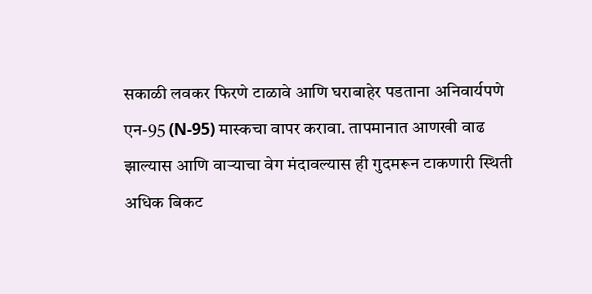सकाळी लवकर फिरणे टाळावे आणि घराबाहेर पडताना अनिवार्यपणे एन-95 (N-95) मास्कचा वापर करावा. तापमानात आणखी वाढ झाल्यास आणि वाऱ्याचा वेग मंदावल्यास ही गुदमरून टाकणारी स्थिती अधिक बिकट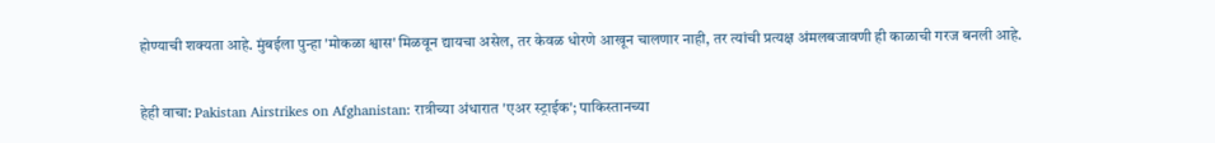होण्याची शक्यता आहे. मुंबईला पुन्हा 'मोकळा श्वास' मिळवून द्यायचा असेल, तर केवळ धोरणे आखून चालणार नाही, तर त्यांची प्रत्यक्ष अंमलबजावणी ही काळाची गरज बनली आहे.

हेही वाचा: Pakistan Airstrikes on Afghanistan: रात्रीच्या अंधारात 'एअर स्ट्राईक'; पाकिस्तानच्या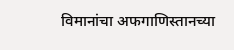विमानांचा अफगाणिस्तानच्या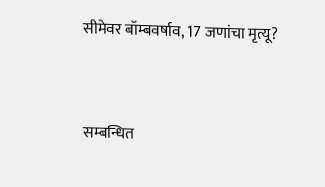सीमेवर बॉम्बवर्षाव, 17 जणांचा मृत्यू?


सम्बन्धित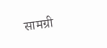सामग्री